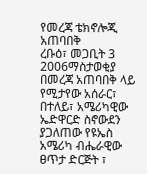የመረጃ ቴክኖሎጂ አጠባበቅ
ረቡዕ፣ መጋቢት 3 2006ማስታወቂያ
በመረጃ አጠባበቅ ላይ የሚታየው አሰራር፣ በተለይ፣ አሜሪካዊው ኤድዋርድ ስኖውደን ያጋለጠው የዩኤስ አሜሪካ ብሔራዊው ፀጥታ ድርጅት ፣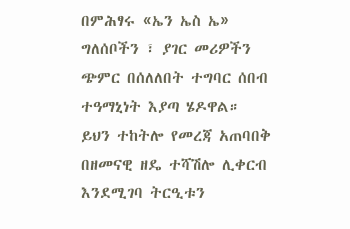በምሕፃሩ «ኤን ኤስ ኤ» ግለሰቦችን ፣ ያገር መሪዎችን ጭምር በሰለለበት ተግባር ሰበብ ተዓማኒነት እያጣ ሄዶዋል። ይህን ተከትሎ የመረጃ አጠባበቅ በዘመናዊ ዘዴ ተሻሽሎ ሊቀርብ እንደሚገባ ትርዒቱን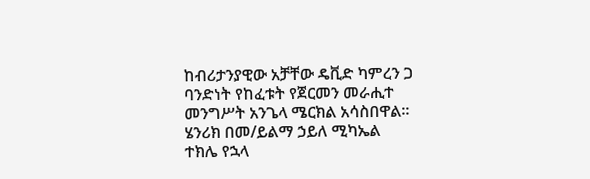ከብሪታንያዊው አቻቸው ዴቪድ ካምረን ጋ ባንድነት የከፈቱት የጀርመን መራሒተ መንግሥት አንጌላ ሜርክል አሳስበዋል።
ሄንሪክ በመ/ይልማ ኃይለ ሚካኤል
ተክሌ የኋላ